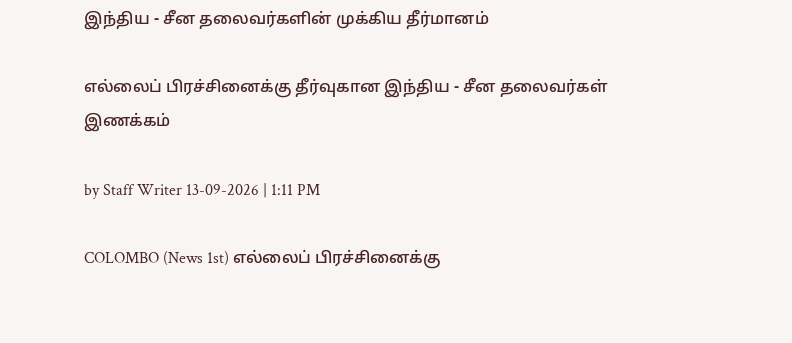இந்திய - சீன தலைவர்களின் முக்கிய தீர்மானம்

எல்லைப் பிரச்சினைக்கு தீர்வுகான இந்திய - சீன தலைவர்கள் இணக்கம்

by Staff Writer 13-09-2026 | 1:11 PM

COLOMBO (News 1st) எல்லைப் பிரச்சினைக்கு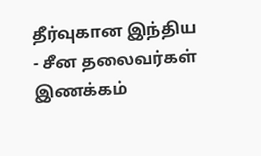தீர்வுகான இந்திய - சீன தலைவர்கள் இணக்கம்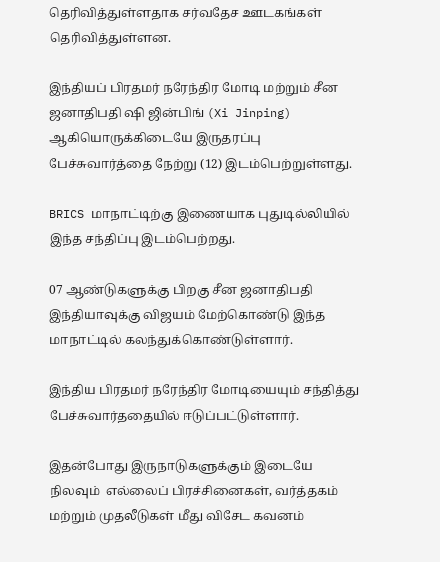தெரிவித்துள்ளதாக சர்வதேச ஊடகங்கள் தெரிவித்துள்ளன.

இந்தியப் பிரதமர் நரேந்திர மோடி மற்றும் சீன ஜனாதிபதி ஷி ஜின்பிங் (Xi Jinping) ஆகியொருக்கிடையே இருதரப்பு பேச்சுவார்த்தை நேற்று (12) இடம்பெற்றுள்ளது.

BRICS மாநாட்டிற்கு இணையாக புதுடில்லியில் இந்த சந்திப்பு இடம்பெற்றது.

07 ஆண்டுகளுக்கு பிறகு சீன ஜனாதிபதி இந்தியாவுக்கு விஜயம் மேற்கொண்டு இந்த மாநாட்டில் கலந்துக்கொண்டுள்ளார்.

இந்திய பிரதமர் நரேந்திர மோடியையும் சந்தித்து பேச்சுவார்ததையில் ஈடுப்பட்டுள்ளார்.

இதன்போது இருநாடுகளுக்கும் இடையே நிலவும்  எல்லைப் பிரச்சினைகள், வர்த்தகம் மற்றும் முதலீடுகள் மீது விசேட கவனம்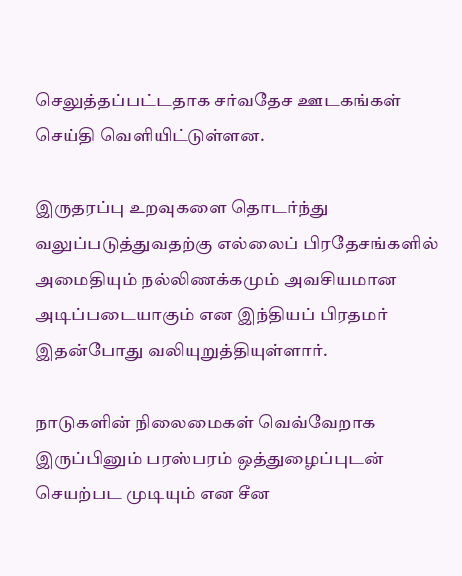செலுத்தப்பட்டதாக சர்வதேச ஊடகங்கள் செய்தி வெளியிட்டுள்ளன.

இருதரப்பு உறவுகளை தொடர்ந்து வலுப்படுத்துவதற்கு எல்லைப் பிரதேசங்களில் அமைதியும் நல்லிணக்கமும் அவசியமான அடிப்படையாகும் என இந்தியப் பிரதமர் இதன்போது வலியுறுத்தியுள்ளார்.

நாடுகளின் நிலைமைகள் வெவ்வேறாக இருப்பினும் பரஸ்பரம் ஒத்துழைப்புடன் செயற்பட முடியும் என சீன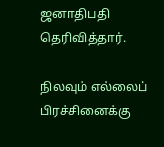ஜனாதிபதி தெரிவித்தார்.

நிலவும் எல்லைப் பிரச்சினைக்கு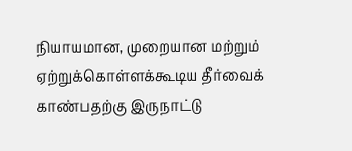நியாயமான, முறையான மற்றும் ஏற்றுக்கொள்ளக்கூடிய தீர்வைக் காண்பதற்கு இருநாட்டு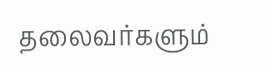தலைவர்களும்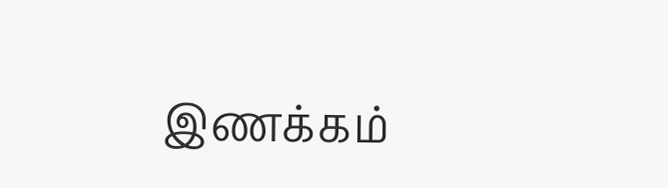இணக்கம்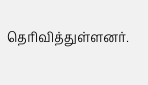தெரிவித்துள்ளனர்.